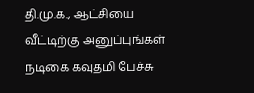தி.மு.க., ஆட்சியை வீட்டிற்கு அனுப்புங்கள் நடிகை கவுதமி பேச்சு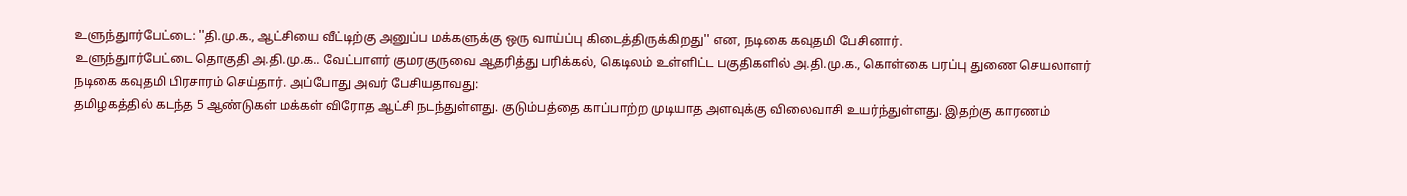உளுந்துார்பேட்டை: ''தி.மு.க., ஆட்சியை வீட்டிற்கு அனுப்ப மக்களுக்கு ஒரு வாய்ப்பு கிடைத்திருக்கிறது'' என, நடிகை கவுதமி பேசினார்.
உளுந்துார்பேட்டை தொகுதி அ.தி.மு.க.. வேட்பாளர் குமரகுருவை ஆதரித்து பரிக்கல், கெடிலம் உள்ளிட்ட பகுதிகளில் அ.தி.மு.க., கொள்கை பரப்பு துணை செயலாளர் நடிகை கவுதமி பிரசாரம் செய்தார். அப்போது அவர் பேசியதாவது:
தமிழகத்தில் கடந்த 5 ஆண்டுகள் மக்கள் விரோத ஆட்சி நடந்துள்ளது. குடும்பத்தை காப்பாற்ற முடியாத அளவுக்கு விலைவாசி உயர்ந்துள்ளது. இதற்கு காரணம்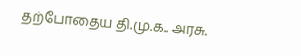தற்போதைய தி.மு.க.. அரசு.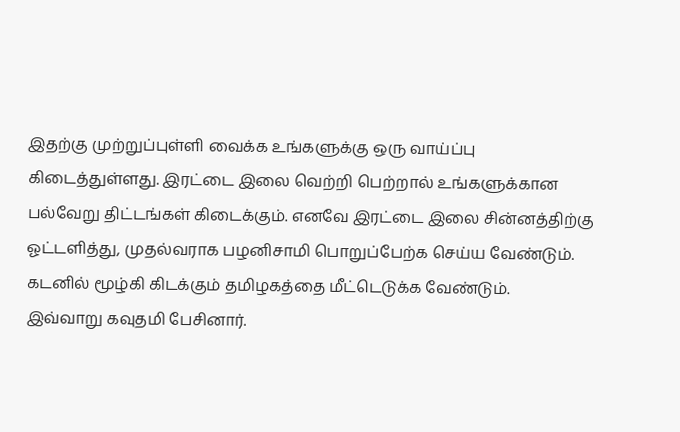இதற்கு முற்றுப்புள்ளி வைக்க உங்களுக்கு ஒரு வாய்ப்பு கிடைத்துள்ளது. இரட்டை இலை வெற்றி பெற்றால் உங்களுக்கான பல்வேறு திட்டங்கள் கிடைக்கும். எனவே இரட்டை இலை சின்னத்திற்கு ஓட்டளித்து, முதல்வராக பழனிசாமி பொறுப்பேற்க செய்ய வேண்டும். கடனில் மூழ்கி கிடக்கும் தமிழகத்தை மீட்டெடுக்க வேண்டும்.
இவ்வாறு கவுதமி பேசினார்.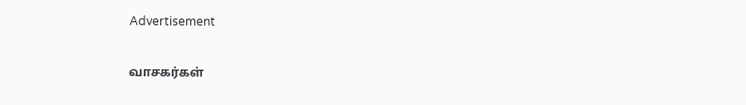Advertisement

வாசகர்கள்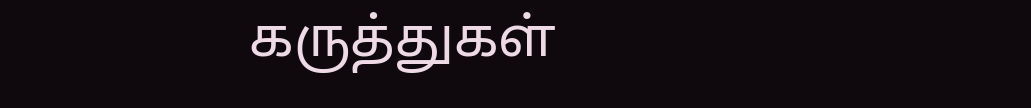கருத்துகள்